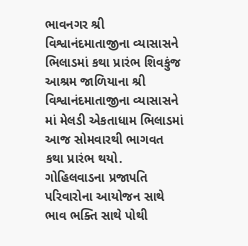ભાવનગર શ્રી વિશ્વાનંદમાતાજીના વ્યાસાસને ભિલાડમાં કથા પ્રારંભ શિવકુંજ આશ્રમ જાળિયાના શ્રી વિશ્વાનંદમાતાજીના વ્યાસાસને માં મેલડી એકતાધામ ભિલાડમાં આજ સોમવારથી ભાગવત કથા પ્રારંભ થયો. ગોહિલવાડના પ્રજાપતિ પરિવારોના આયોજન સાથે ભાવ ભક્તિ સાથે પોથી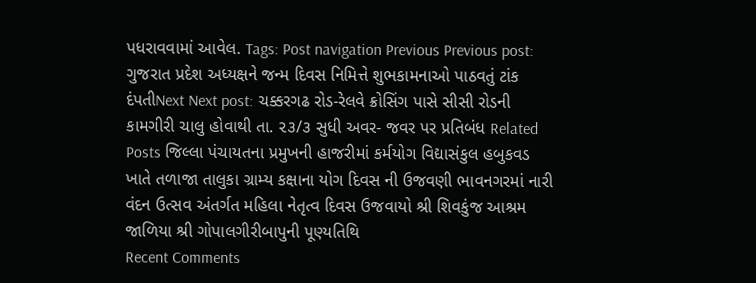પધરાવવામાં આવેલ. Tags: Post navigation Previous Previous post: ગુજરાત પ્રદેશ અધ્યક્ષને જન્મ દિવસ નિમિત્તે શુભકામનાઓ પાઠવતું ટાંક દંપતીNext Next post: ચક્કરગઢ રોડ-રેલવે ક્રોસિંગ પાસે સીસી રોડની કામગીરી ચાલુ હોવાથી તા. ૨૩/૩ સુધી અવર- જવર પર પ્રતિબંધ Related Posts જિલ્લા પંચાયતના પ્રમુખની હાજરીમાં કર્મયોગ વિદ્યાસંકુલ હબુકવડ ખાતે તળાજા તાલુકા ગ્રામ્ય કક્ષાના યોગ દિવસ ની ઉજવણી ભાવનગરમાં નારી વંદન ઉત્સવ અંતર્ગત મહિલા નેતૃત્વ દિવસ ઉજવાયો શ્રી શિવકુંજ આશ્રમ જાળિયા શ્રી ગોપાલગીરીબાપુની પૂણ્યતિથિ
Recent Comments